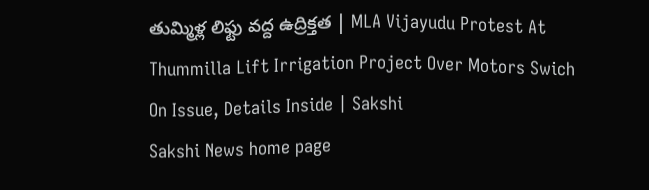తుమ్మిళ్ల లిఫ్టు వద్ద ఉద్రిక్తత | MLA Vijayudu Protest At Thummilla Lift Irrigation Project Over Motors Swich On Issue, Details Inside | Sakshi
Sakshi News home page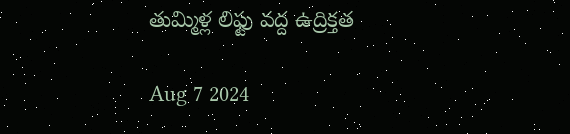తుమ్మిళ్ల లిఫ్టు వద్ద ఉద్రిక్తత

Aug 7 2024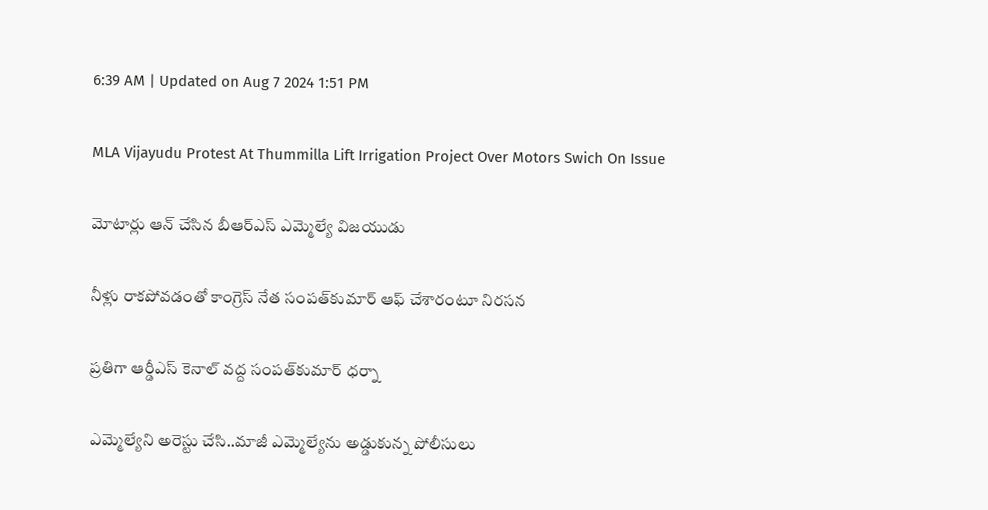6:39 AM | Updated on Aug 7 2024 1:51 PM

MLA Vijayudu Protest At Thummilla Lift Irrigation Project Over Motors Swich On Issue

మోటార్లు ఆన్‌ చేసిన బీఆర్‌ఎస్‌ ఎమ్మెల్యే విజయుడు

నీళ్లు రాకపోవడంతో కాంగ్రెస్‌ నేత సంపత్‌కుమార్‌ ఆఫ్‌ చేశారంటూ నిరసన

ప్రతిగా ఆర్డీఎస్‌ కెనాల్‌ వద్ద సంపత్‌కుమార్‌ ధర్నా

ఎమ్మెల్యేని అరెస్టు చేసి..మాజీ ఎమ్మెల్యేను అడ్డుకున్న పోలీసులు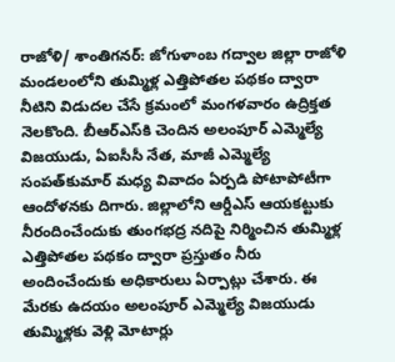రాజోళి/ శాంతిగనర్‌: జోగుళాంబ గద్వాల జిల్లా రాజోళి మండలంలోని తుమ్మిళ్ల ఎత్తిపోతల పథకం ద్వారా నీటిని విడుదల చేసే క్రమంలో మంగళవారం ఉద్రిక్తత నెలకొంది. బీఆర్‌ఎస్‌కి చెందిన అలంపూర్‌ ఎమ్మెల్యే విజయుడు, ఏఐసీసీ నేత, మాజీ ఎమ్మెల్యే సంపత్‌కుమార్‌ మధ్య వివాదం ఏర్పడి పోటాపోటీగా ఆందోళనకు దిగారు. జిల్లాలోని ఆర్డీఎస్‌ ఆయకట్టుకు నీరందించేందుకు తుంగభద్ర నదిపై నిర్మించిన తుమ్మిళ్ల ఎత్తిపోతల పథకం ద్వారా ప్రస్తుతం నీరు అందించేందుకు అధికారులు ఏర్పాట్లు చేశారు. ఈ మేరకు ఉదయం అలంపూర్‌ ఎమ్మెల్యే విజయుడు తుమ్మిళ్లకు వెళ్లి మోటార్లు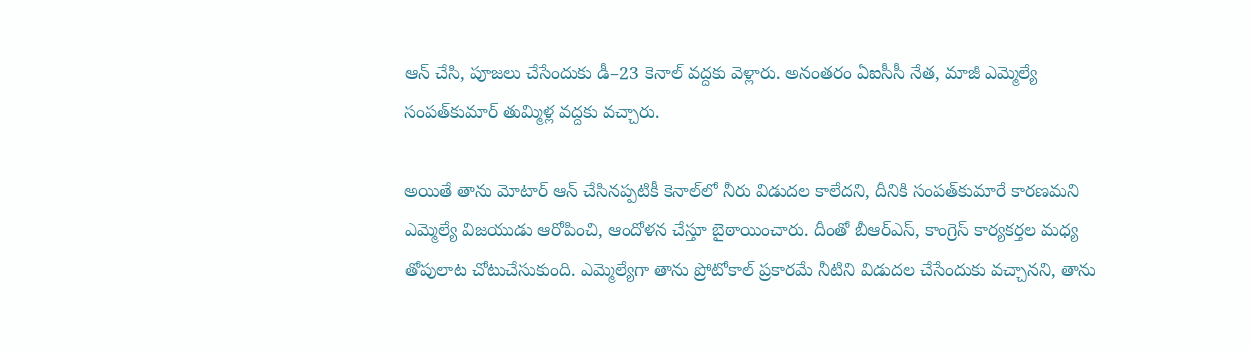ఆన్‌ చేసి, పూజలు చేసేందుకు డీ–23 కెనాల్‌ వద్దకు వెళ్లారు. అనంతరం ఏఐసీసీ నేత, మాజీ ఎమ్మెల్యే సంపత్‌కుమార్‌ తుమ్మిళ్ల వద్దకు వచ్చారు.

అయితే తాను మోటార్‌ ఆన్‌ చేసినప్పటికీ కెనాల్‌లో నీరు విడుదల కాలేదని, దీనికి సంపత్‌కుమారే కారణమని ఎమ్మెల్యే విజయుడు ఆరోపించి, ఆందోళన చేస్తూ బైఠాయించారు. దీంతో బీఆర్‌ఎస్, కాంగ్రెస్‌ కార్యకర్తల మధ్య తోపులాట చోటుచేసుకుంది. ఎమ్మెల్యేగా తాను ప్రోటోకాల్‌ ప్రకారమే నీటిని విడుదల చేసేందుకు వచ్చానని, తాను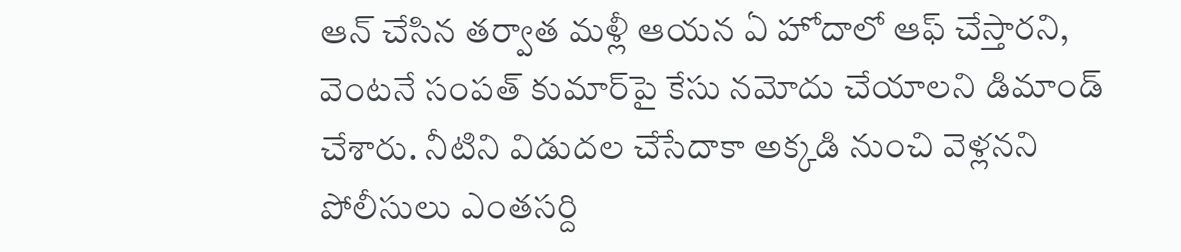ఆన్‌ చేసిన తర్వాత మళ్లీ ఆయన ఏ హోదాలో ఆఫ్‌ చేస్తారని, వెంటనే సంపత్‌ కుమార్‌పై కేసు నమోదు చేయాలని డిమాండ్‌ చేశారు. నీటిని విడుదల చేసేదాకా అక్కడి నుంచి వెళ్లనని పోలీసులు ఎంతసర్ది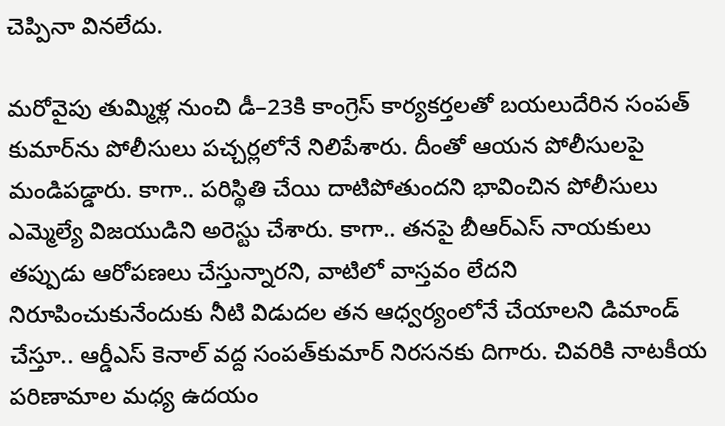చెప్పినా వినలేదు.

మరోవైపు తుమ్మిళ్ల నుంచి డీ–23కి కాంగ్రెస్‌ కార్యకర్తలతో బయలుదేరిన సంపత్‌ కుమార్‌ను పోలీసులు పచ్చర్లలోనే నిలిపేశారు. దీంతో ఆయన పోలీసులపై మండిపడ్డారు. కాగా.. పరిస్థితి చేయి దాటిపోతుందని భావించిన పోలీసులు ఎమ్మెల్యే విజయుడిని అరెస్టు చేశారు. కాగా.. తనపై బీఆర్‌ఎస్‌ నాయకులు తప్పుడు ఆరోపణలు చేస్తున్నారని, వాటిలో వాస్తవం లేదని నిరూపించుకునేందుకు నీటి విడుదల తన ఆధ్వర్యంలోనే చేయాలని డిమాండ్‌ చేస్తూ.. ఆర్డీఎస్‌ కెనాల్‌ వద్ద సంపత్‌కుమార్‌ నిరసనకు దిగారు. చివరికి నాటకీయ పరిణామాల మధ్య ఉదయం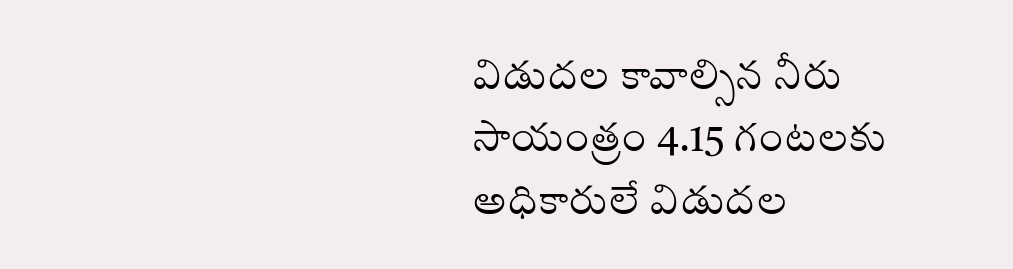విడుదల కావాల్సిన నీరు సాయంత్రం 4.15 గంటలకు అధికారులే విడుదల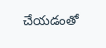చేయడంతో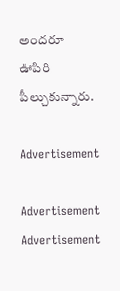అందరూ ఊపిరి పీల్చుకున్నారు.

Advertisement

Advertisement
Advertisement